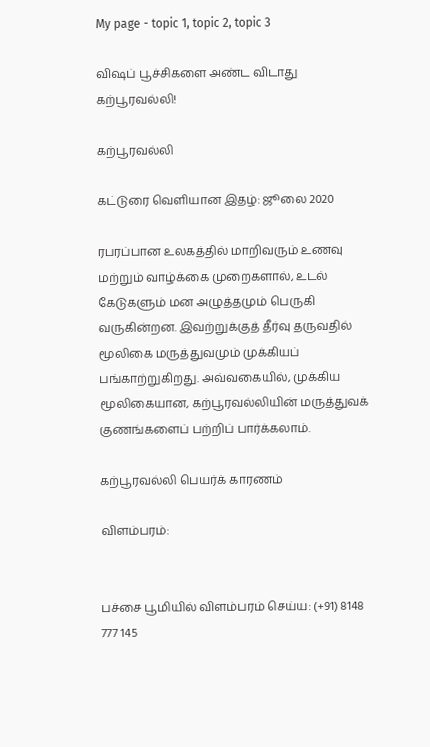My page - topic 1, topic 2, topic 3

விஷப் பூச்சிகளை அண்ட விடாது கற்பூரவல்லி!

கற்பூரவல்லி

கட்டுரை வெளியான இதழ்: ஜூலை 2020

ரபரப்பான உலகத்தில் மாறிவரும் உணவு மற்றும் வாழ்க்கை முறைகளால், உடல் கேடுகளும் மன அழுத்தமும் பெருகி வருகின்றன. இவற்றுக்குத் தீர்வு தருவதில் மூலிகை மருத்துவமும் முக்கியப் பங்காற்றுகிறது. அவ்வகையில், முக்கிய மூலிகையான, கற்பூரவல்லியின் மருத்துவக் குணங்களைப் பற்றிப் பார்க்கலாம்.

கற்பூரவல்லி பெயர்க் காரணம்

விளம்பரம்:


பச்சை பூமியில் விளம்பரம் செய்ய: (+91) 8148 777 145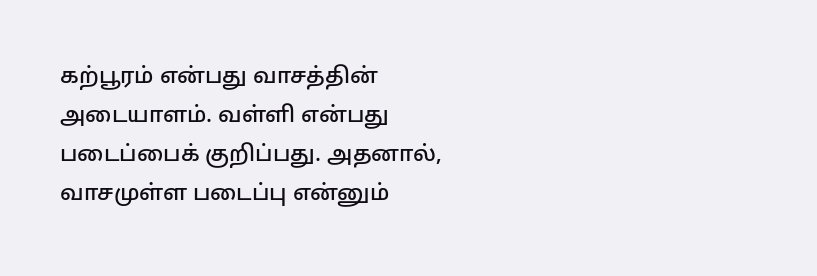கற்பூரம் என்பது வாசத்தின் அடையாளம். வள்ளி என்பது படைப்பைக் குறிப்பது. அதனால், வாசமுள்ள படைப்பு என்னும்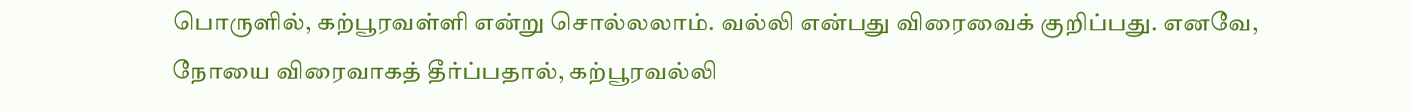பொருளில், கற்பூரவள்ளி என்று சொல்லலாம். வல்லி என்பது விரைவைக் குறிப்பது. எனவே, நோயை விரைவாகத் தீர்ப்பதால், கற்பூரவல்லி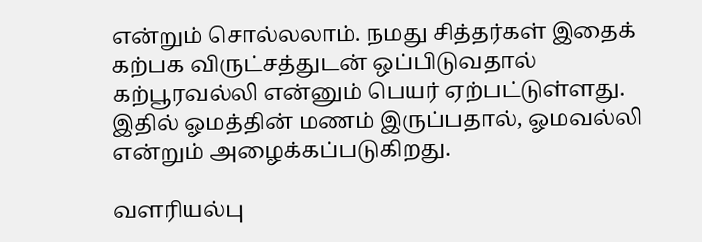என்றும் சொல்லலாம். நமது சித்தர்கள் இதைக் கற்பக விருட்சத்துடன் ஒப்பிடுவதால் கற்பூரவல்லி என்னும் பெயர் ஏற்பட்டுள்ளது. இதில் ஓமத்தின் மணம் இருப்பதால், ஓமவல்லி என்றும் அழைக்கப்படுகிறது.

வளரியல்பு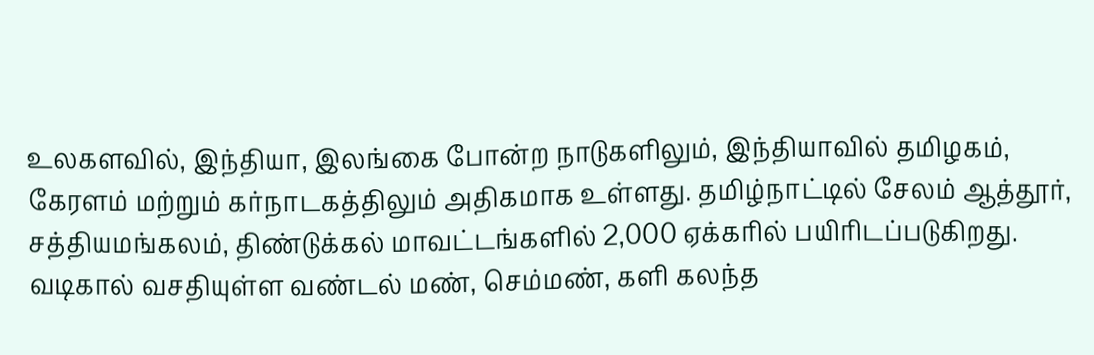உலகளவில், இந்தியா, இலங்கை போன்ற நாடுகளிலும், இந்தியாவில் தமிழகம், கேரளம் மற்றும் கர்நாடகத்திலும் அதிகமாக உள்ளது. தமிழ்நாட்டில் சேலம் ஆத்தூர், சத்தியமங்கலம், திண்டுக்கல் மாவட்டங்களில் 2,000 ஏக்கரில் பயிரிடப்படுகிறது. வடிகால் வசதியுள்ள வண்டல் மண், செம்மண், களி கலந்த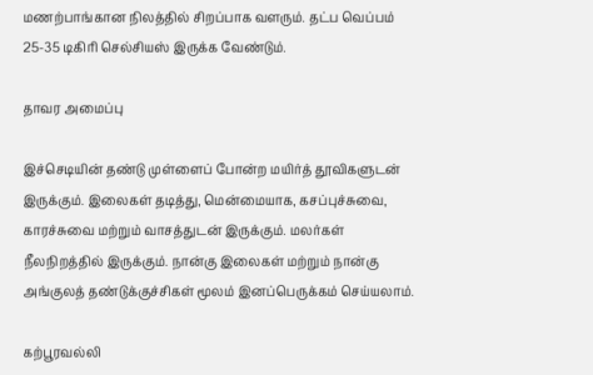மணற்பாங்கான நிலத்தில் சிறப்பாக வளரும். தட்ப வெப்பம் 25-35 டிகிரி செல்சியஸ் இருக்க வேண்டும்.

தாவர அமைப்பு

இச்செடியின் தண்டு முள்ளைப் போன்ற மயிர்த் தூவிகளுடன் இருக்கும். இலைகள் தடித்து, மென்மையாக, கசப்புச்சுவை, காரச்சுவை மற்றும் வாசத்துடன் இருக்கும். மலர்கள் நீலநிறத்தில் இருக்கும். நான்கு இலைகள் மற்றும் நான்கு அங்குலத் தண்டுக்குச்சிகள் மூலம் இனப்பெருக்கம் செய்யலாம்.

கற்பூரவல்லி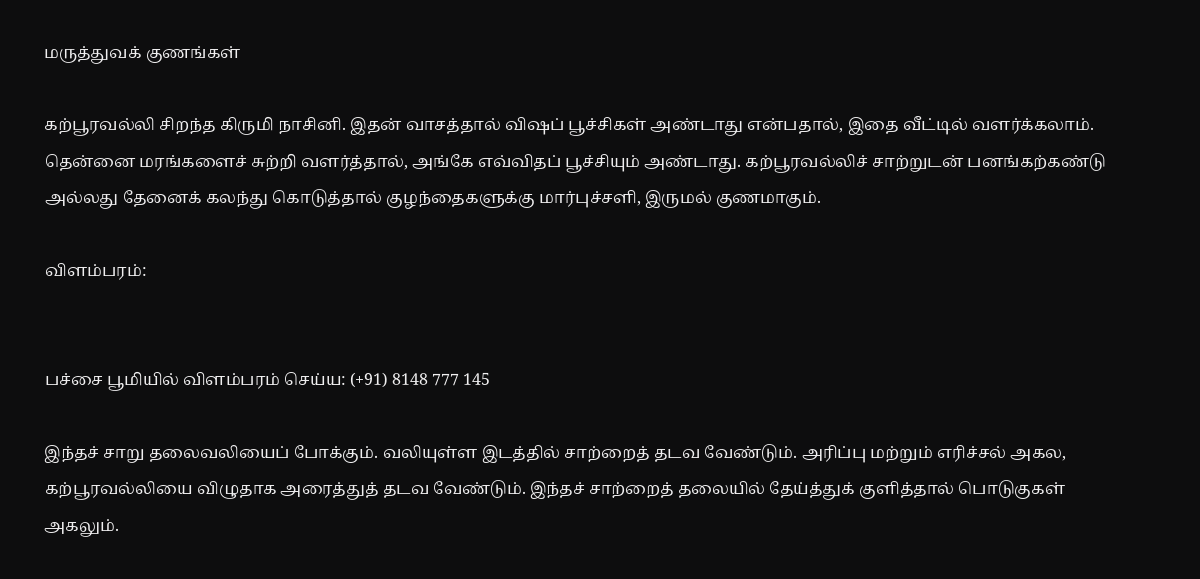மருத்துவக் குணங்கள்

கற்பூரவல்லி சிறந்த கிருமி நாசினி. இதன் வாசத்தால் விஷப் பூச்சிகள் அண்டாது என்பதால், இதை வீட்டில் வளர்க்கலாம். தென்னை மரங்களைச் சுற்றி வளர்த்தால், அங்கே எவ்விதப் பூச்சியும் அண்டாது. கற்பூரவல்லிச் சாற்றுடன் பனங்கற்கண்டு அல்லது தேனைக் கலந்து கொடுத்தால் குழந்தைகளுக்கு மார்புச்சளி, இருமல் குணமாகும்.

விளம்பரம்:


பச்சை பூமியில் விளம்பரம் செய்ய: (+91) 8148 777 145

இந்தச் சாறு தலைவலியைப் போக்கும். வலியுள்ள இடத்தில் சாற்றைத் தடவ வேண்டும். அரிப்பு மற்றும் எரிச்சல் அகல, கற்பூரவல்லியை விழுதாக அரைத்துத் தடவ வேண்டும். இந்தச் சாற்றைத் தலையில் தேய்த்துக் குளித்தால் பொடுகுகள் அகலும்.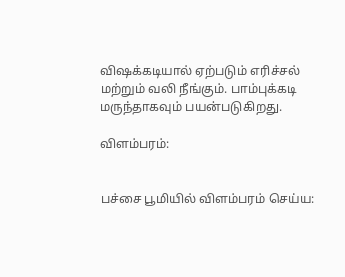விஷக்கடியால் ஏற்படும் எரிச்சல் மற்றும் வலி நீங்கும். பாம்புக்கடி மருந்தாகவும் பயன்படுகிறது.

விளம்பரம்:


பச்சை பூமியில் விளம்பரம் செய்ய: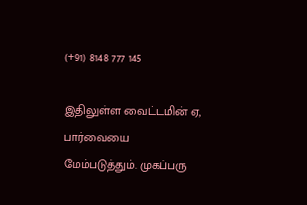(+91) 8148 777 145

இதிலுள்ள வைட்டமின் ஏ, பார்வையை மேம்படுத்தும். முகப்பரு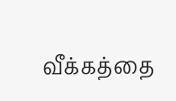வீக்கத்தை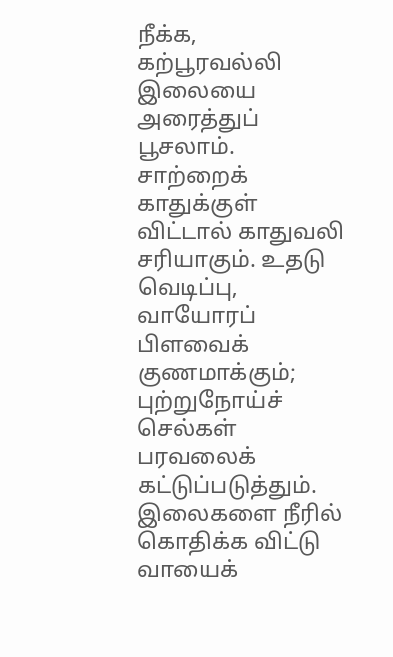நீக்க, கற்பூரவல்லி இலையை அரைத்துப் பூசலாம். சாற்றைக் காதுக்குள் விட்டால் காதுவலி சரியாகும். உதடு வெடிப்பு, வாயோரப் பிளவைக் குணமாக்கும்; புற்றுநோய்ச் செல்கள் பரவலைக் கட்டுப்படுத்தும். இலைகளை நீரில் கொதிக்க விட்டு வாயைக்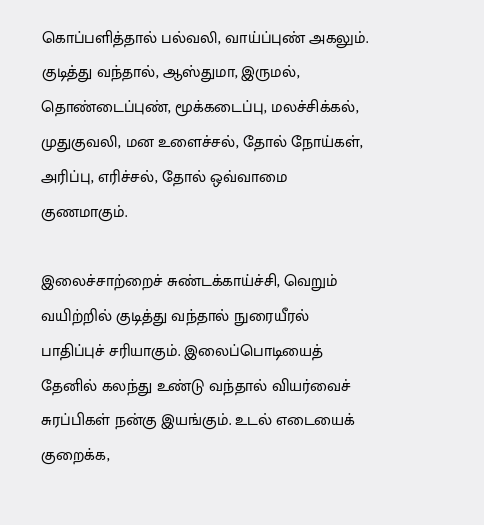கொப்பளித்தால் பல்வலி, வாய்ப்புண் அகலும். குடித்து வந்தால், ஆஸ்துமா, இருமல், தொண்டைப்புண், மூக்கடைப்பு, மலச்சிக்கல், முதுகுவலி, மன உளைச்சல், தோல் நோய்கள், அரிப்பு, எரிச்சல், தோல் ஒவ்வாமை குணமாகும்.

இலைச்சாற்றைச் சுண்டக்காய்ச்சி, வெறும் வயிற்றில் குடித்து வந்தால் நுரையீரல் பாதிப்புச் சரியாகும். இலைப்பொடியைத் தேனில் கலந்து உண்டு வந்தால் வியர்வைச் சுரப்பிகள் நன்கு இயங்கும். உடல் எடையைக் குறைக்க,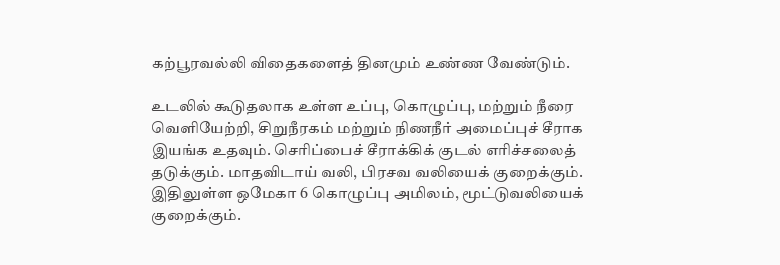கற்பூரவல்லி விதைகளைத் தினமும் உண்ண வேண்டும்.

உடலில் கூடுதலாக உள்ள உப்பு, கொழுப்பு, மற்றும் நீரை வெளியேற்றி, சிறுநீரகம் மற்றும் நிணநீர் அமைப்புச் சீராக இயங்க உதவும். செரிப்பைச் சீராக்கிக் குடல் எரிச்சலைத் தடுக்கும். மாதவிடாய் வலி, பிரசவ வலியைக் குறைக்கும். இதிலுள்ள ஒமேகா 6 கொழுப்பு அமிலம், மூட்டுவலியைக் குறைக்கும்.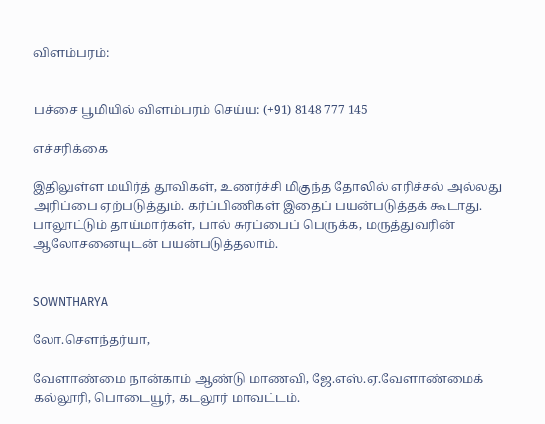விளம்பரம்:


பச்சை பூமியில் விளம்பரம் செய்ய: (+91) 8148 777 145

எச்சரிக்கை

இதிலுள்ள மயிர்த் தூவிகள், உணர்ச்சி மிகுந்த தோலில் எரிச்சல் அல்லது அரிப்பை ஏற்படுத்தும். கர்ப்பிணிகள் இதைப் பயன்படுத்தக் கூடாது. பாலூட்டும் தாய்மார்கள், பால் சுரப்பைப் பெருக்க, மருத்துவரின் ஆலோசனையுடன் பயன்படுத்தலாம்.


SOWNTHARYA

லோ.சௌந்தர்யா,

வேளாண்மை நான்காம் ஆண்டு மாணவி, ஜே.எஸ்.ஏ.வேளாண்மைக் கல்லூரி, பொடையூர், கடலூர் மாவட்டம்.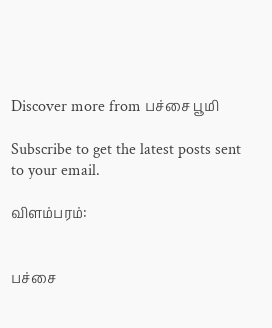Discover more from பச்சை பூமி

Subscribe to get the latest posts sent to your email.

விளம்பரம்:


பச்சை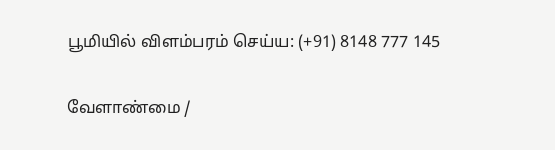பூமியில் விளம்பரம் செய்ய: (+91) 8148 777 145

வேளாண்மை /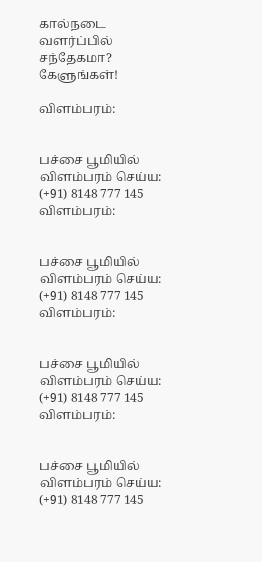கால்நடை வளர்ப்பில் சந்தேகமா? கேளுங்கள்!

விளம்பரம்:


பச்சை பூமியில் விளம்பரம் செய்ய: (+91) 8148 777 145
விளம்பரம்:


பச்சை பூமியில் விளம்பரம் செய்ய: (+91) 8148 777 145
விளம்பரம்:


பச்சை பூமியில் விளம்பரம் செய்ய: (+91) 8148 777 145
விளம்பரம்:


பச்சை பூமியில் விளம்பரம் செய்ய: (+91) 8148 777 145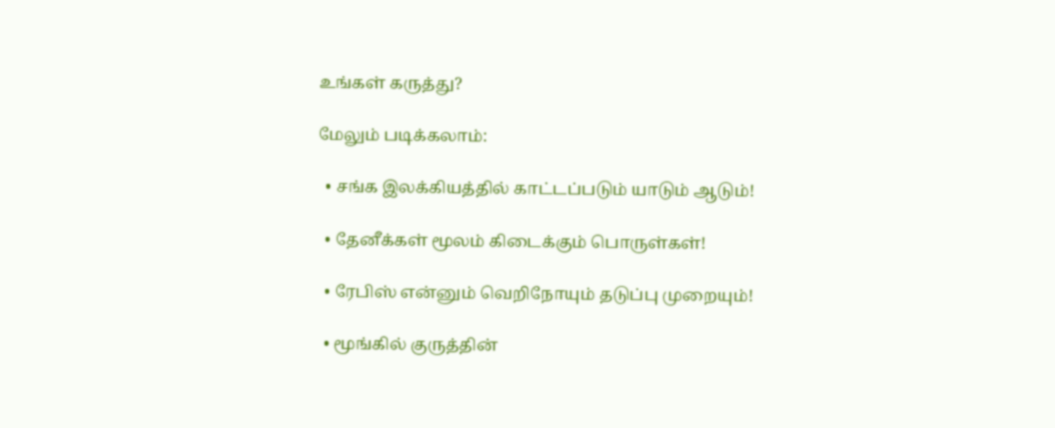உங்கள் கருத்து?

மேலும் படிக்கலாம்:

  • சங்க இலக்கியத்தில் காட்டப்படும் யாடும் ஆடும்!

  • தேனீக்கள் மூலம் கிடைக்கும் பொருள்கள்!

  • ரேபிஸ் என்னும் வெறிநோயும் தடுப்பு முறையும்!

  • மூங்கில் குருத்தின்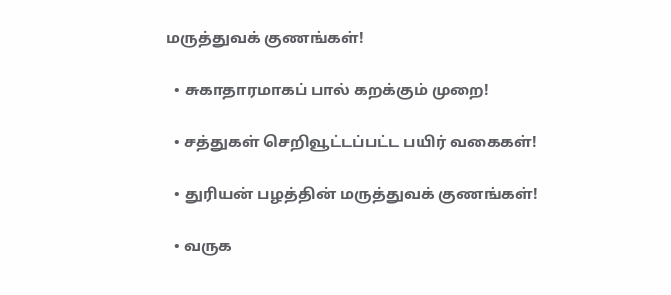மருத்துவக் குணங்கள்!

  • சுகாதாரமாகப் பால் கறக்கும் முறை!

  • சத்துகள் செறிவூட்டப்பட்ட பயிர் வகைகள்!

  • துரியன் பழத்தின் மருத்துவக் குணங்கள்!

  • வருக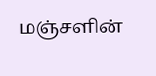மஞ்சளின்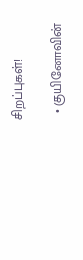சிறப்புகள்!

  • குயினோவின்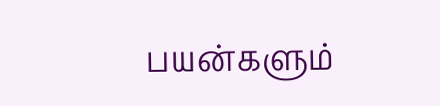பயன்களும்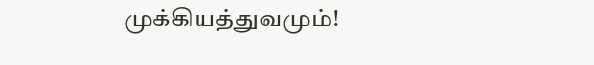முக்கியத்துவமும்!